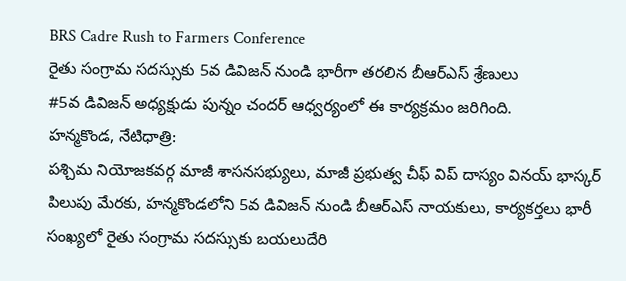BRS Cadre Rush to Farmers Conference
రైతు సంగ్రామ సదస్సుకు 5వ డివిజన్ నుండి భారీగా తరలిన బీఆర్ఎస్ శ్రేణులు
#5వ డివిజన్ అధ్యక్షుడు పున్నం చందర్ ఆధ్వర్యంలో ఈ కార్యక్రమం జరిగింది.
హన్మకొండ, నేటిధాత్రి:
పశ్చిమ నియోజకవర్గ మాజీ శాసనసభ్యులు, మాజీ ప్రభుత్వ చీఫ్ విప్ దాస్యం వినయ్ భాస్కర్ పిలుపు మేరకు, హన్మకొండలోని 5వ డివిజన్ నుండి బీఆర్ఎస్ నాయకులు, కార్యకర్తలు భారీ సంఖ్యలో రైతు సంగ్రామ సదస్సుకు బయలుదేరి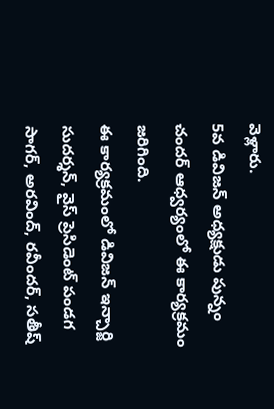వెళ్లారు.
5వ డివిజన్ అధ్యక్షుడు పున్నం చందర్ ఆధ్వర్యంలో ఈ కార్యక్రమం జరిగింది.
ఈ కార్యక్రమంలో డివిజన్ ఇన్చార్జి సుదర్శన్, వైస్ ప్రెసిడెంట్ పండగ సాగర్, అరవింద్, రవీందర్, సతీష్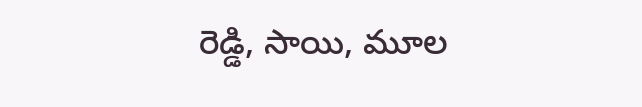రెడ్డి, సాయి, మూల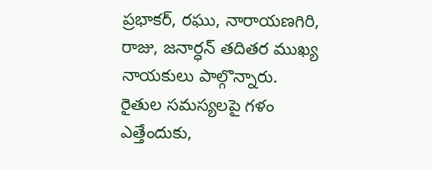ప్రభాకర్, రఘు, నారాయణగిరి, రాజు, జనార్ధన్ తదితర ముఖ్య నాయకులు పాల్గొన్నారు.
రైతుల సమస్యలపై గళం ఎత్తేందుకు,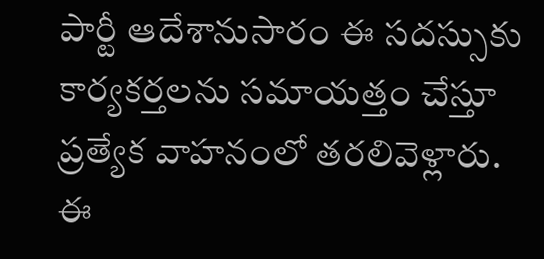పార్టీ ఆదేశానుసారం ఈ సదస్సుకు కార్యకర్తలను సమాయత్తం చేస్తూ ప్రత్యేక వాహనంలో తరలివెళ్లారు.
ఈ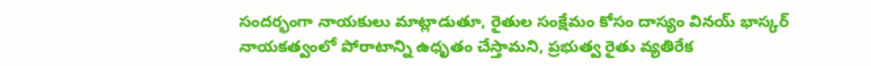సందర్భంగా నాయకులు మాట్లాడుతూ, రైతుల సంక్షేమం కోసం దాస్యం వినయ్ భాస్కర్ నాయకత్వంలో పోరాటాన్ని ఉధృతం చేస్తామని, ప్రభుత్వ రైతు వ్యతిరేక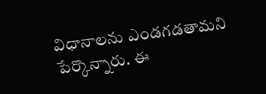విధానాలను ఎండగడతామని పేర్కొన్నారు. ఈ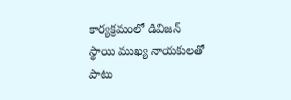కార్యక్రమంలో డివిజన్ స్థాయి ముఖ్య నాయకులతో పాటు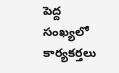పెద్ద సంఖ్యలో కార్యకర్తలు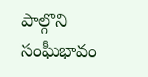పాల్గొని సంఘీభావం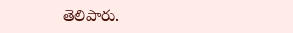తెలిపారు.